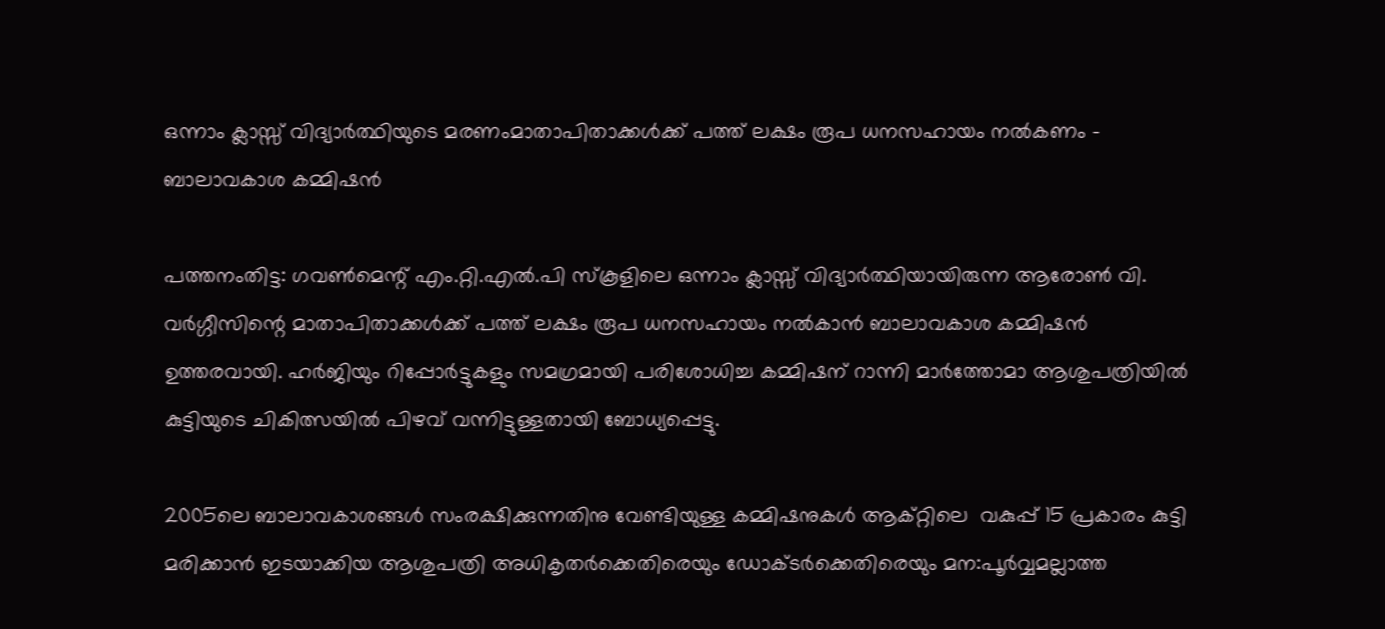ഒന്നാം ക്ലാസ്സ് വിദ്യാർത്ഥിയുടെ മരണംമാതാപിതാക്കൾക്ക് പത്ത് ലക്ഷം രൂപ ധനസഹായം നൽകണം – ബാലാവകാശ കമ്മിഷൻ

പത്തനംതിട്ട: ഗവൺമെന്റ് എം.റ്റി.എൽ.പി സ്കൂളിലെ ഒന്നാം ക്ലാസ്സ് വിദ്യാർത്ഥിയായിരുന്ന ആരോൺ വി. വർഗ്ഗീസിന്റെ മാതാപിതാക്കൾക്ക് പത്ത് ലക്ഷം രൂപ ധനസഹായം നൽകാൻ ബാലാവകാശ കമ്മിഷൻ ഉത്തരവായി. ഹർജിയും റിപ്പോർട്ടുകളും സമഗ്രമായി പരിശോധിച്ച കമ്മിഷന് റാന്നി മാർത്തോമാ ആശുപത്രിയിൽ കുട്ടിയുടെ ചികിത്സയിൽ പിഴവ് വന്നിട്ടുള്ളതായി ബോധ്യപ്പെട്ടു.

2005ലെ ബാലാവകാശങ്ങൾ സംരക്ഷിക്കുന്നതിനു വേണ്ടിയുള്ള കമ്മിഷനുകൾ ആക്റ്റിലെ  വകുപ്പ് 15 പ്രകാരം കുട്ടി മരിക്കാൻ ഇടയാക്കിയ ആശുപത്രി അധികൃതർക്കെതിരെയും ഡോക്ടർക്കെതിരെയും മന:പൂർവ്വമല്ലാത്ത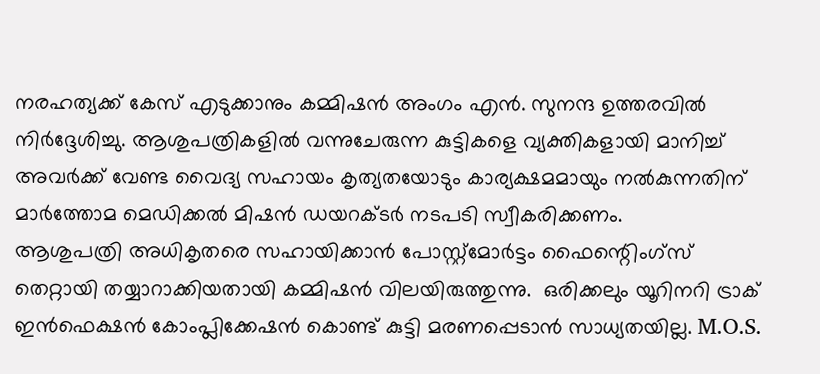നരഹത്യക്ക് കേസ് എടുക്കാനും കമ്മിഷൻ അംഗം എൻ. സുനന്ദ ഉത്തരവിൽ നിർദ്ദേശിച്ചു. ആശുപത്രികളിൽ വന്നുചേരുന്ന കുട്ടികളെ വ്യക്തികളായി മാനിച്ച് അവർക്ക് വേണ്ട വൈദ്യ സഹായം കൃത്യതയോടും കാര്യക്ഷമമായും നൽകുന്നതിന് മാർത്തോമ മെഡിക്കൽ മിഷൻ ഡയറക്ടർ നടപടി സ്വീകരിക്കണം.
ആശുപത്രി അധികൃതരെ സഹായിക്കാൻ പോസ്റ്റ്മോർട്ടം ഫൈന്റെിംഗ്സ് തെറ്റായി തയ്യാറാക്കിയതായി കമ്മിഷൻ വിലയിരുത്തുന്നു.  ഒരിക്കലും യൂറിനറി ട്രാക് ഇൻഫെക്ഷൻ കോംപ്ലിക്കേഷൻ കൊണ്ട് കുട്ടി മരണപ്പെടാൻ സാധ്യതയില്ല. M.O.S.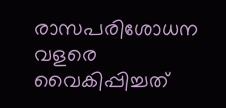രാസപരിശോധന വളരെ വൈകിപ്പിച്ചത്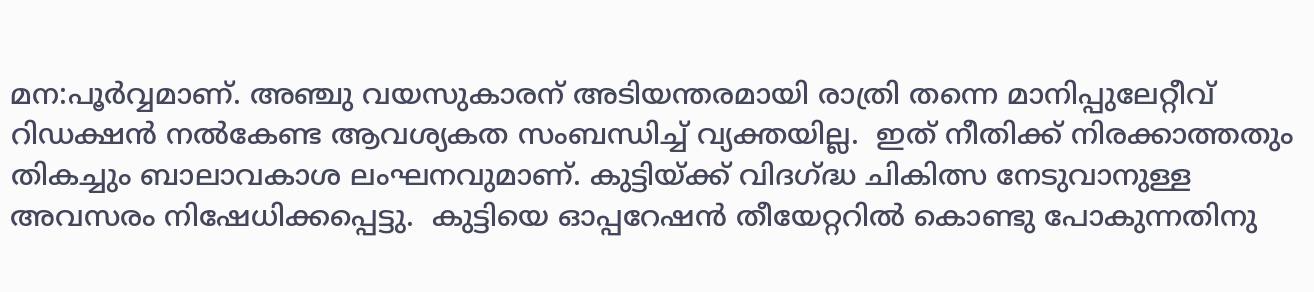മന:പൂർവ്വമാണ്. അഞ്ചു വയസുകാരന് അടിയന്തരമായി രാത്രി തന്നെ മാനിപ്പുലേറ്റീവ് റിഡക്ഷൻ നൽകേണ്ട ആവശ്യകത സംബന്ധിച്ച് വ്യക്തയില്ല.  ഇത് നീതിക്ക് നിരക്കാത്തതും തികച്ചും ബാലാവകാശ ലംഘനവുമാണ്. കുട്ടിയ്ക്ക് വിദഗ്ദ്ധ ചികിത്സ നേടുവാനുള്ള അവസരം നിഷേധിക്കപ്പെട്ടു.  കുട്ടിയെ ഓപ്പറേഷൻ തീയേറ്ററിൽ കൊണ്ടു പോകുന്നതിനു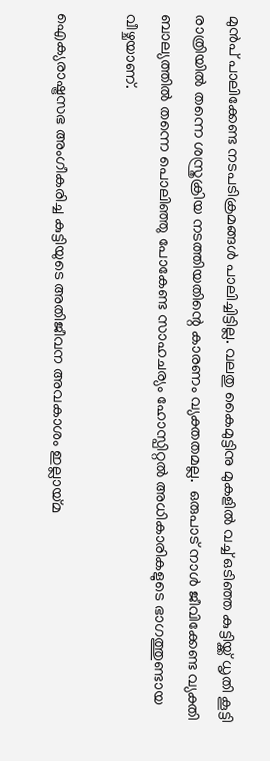മുൻപ് പാലിക്കേണ്ട നടപടിക്രമങ്ങൾ പാലിച്ചിട്ടില്ല. വലതു കൈമുട്ടിനു മുകളിൽ വച്ച് ഒടിഞ്ഞ കുട്ടിയ്ക്ക് ധൃതി കൂട്ടി രാത്രിയിൽ തന്നെ ശസ്ത്രക്രിയ നടത്തിയതിന്റെ കാരണം വ്യക്തതമല്ല.  ഒരുപാട് നാൾ ജീവിക്കേണ്ട വ്യക്തി ബാല്യത്തിൽ തന്നെ പൊലിഞ്ഞു പോകേണ്ട സാഹചര്യം ഹോസ്പിറ്റൽ അധികാരികളുടെ ഭാഗത്തുണ്ടായ വീഴ്ചയാണ്.

ഐക്യരാഷ്ട്രസഭ അംഗീകരിച്ച കുട്ടിയുടെ അതിജീവന അവകാശം ഇല്ലായ്മ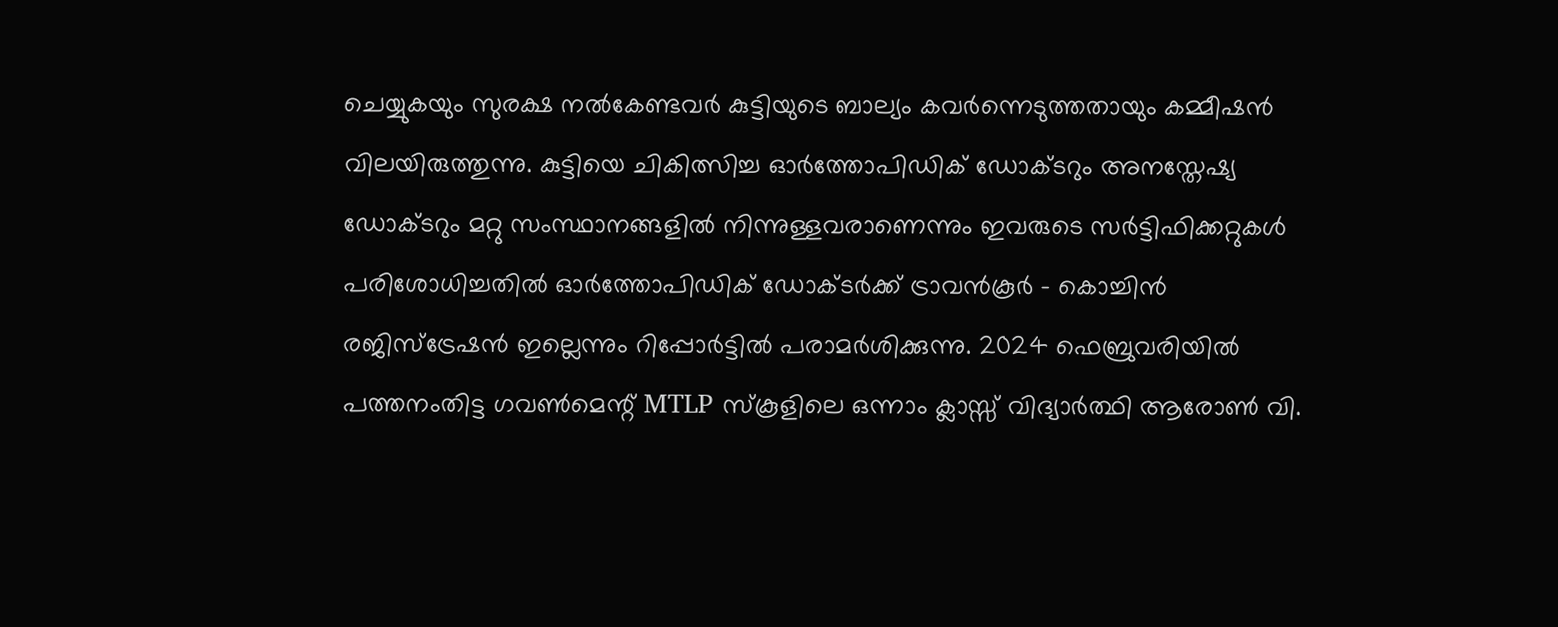ചെയ്യുകയും സുരക്ഷ നൽകേണ്ടവർ കുട്ടിയുടെ ബാല്യം കവർന്നെടുത്തതായും കമ്മീഷൻ വിലയിരുത്തുന്നു. കുട്ടിയെ ചികിത്സിച്ച ഓർത്തോപിഡിക് ഡോക്ടറും അനസ്തേഷ്യ ഡോക്ടറും മറ്റു സംസ്ഥാനങ്ങളിൽ നിന്നുള്ളവരാണെന്നും ഇവരുടെ സർട്ടിഫിക്കറ്റുകൾ പരിശോധിച്ചതിൽ ഓർത്തോപിഡിക് ഡോക്ടർക്ക് ട്രാവൻകൂർ – കൊച്ചിൻ രജിസ്ട്രേഷൻ ഇല്ലെന്നും റിപ്പോർട്ടിൽ പരാമർശിക്കുന്നു. 2024 ഫെബ്രുവരിയിൽ പത്തനംതിട്ട ഗവൺമെന്റ് MTLP സ്കൂളിലെ ഒന്നാം ക്ലാസ്സ് വിദ്യാർത്ഥി ആരോൺ വി.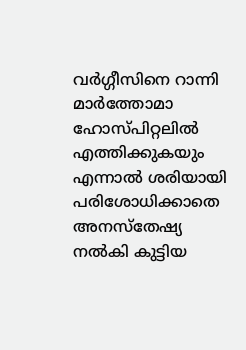വർഗ്ഗീസിനെ റാന്നി മാർത്തോമാ ഹോസ്പിറ്റലിൽ എത്തിക്കുകയും എന്നാൽ ശരിയായി പരിശോധിക്കാതെ അനസ്തേഷ്യ നൽകി കുട്ടിയ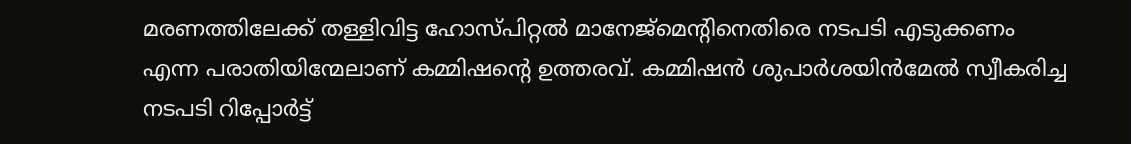മരണത്തിലേക്ക് തള്ളിവിട്ട ഹോസ്പിറ്റൽ മാനേജ്മെന്റിനെതിരെ നടപടി എടുക്കണം എന്ന പരാതിയിന്മേലാണ് കമ്മിഷന്റെ ഉത്തരവ്. കമ്മിഷൻ ശുപാർശയിൻമേൽ സ്വീകരിച്ച നടപടി റിപ്പോർട്ട്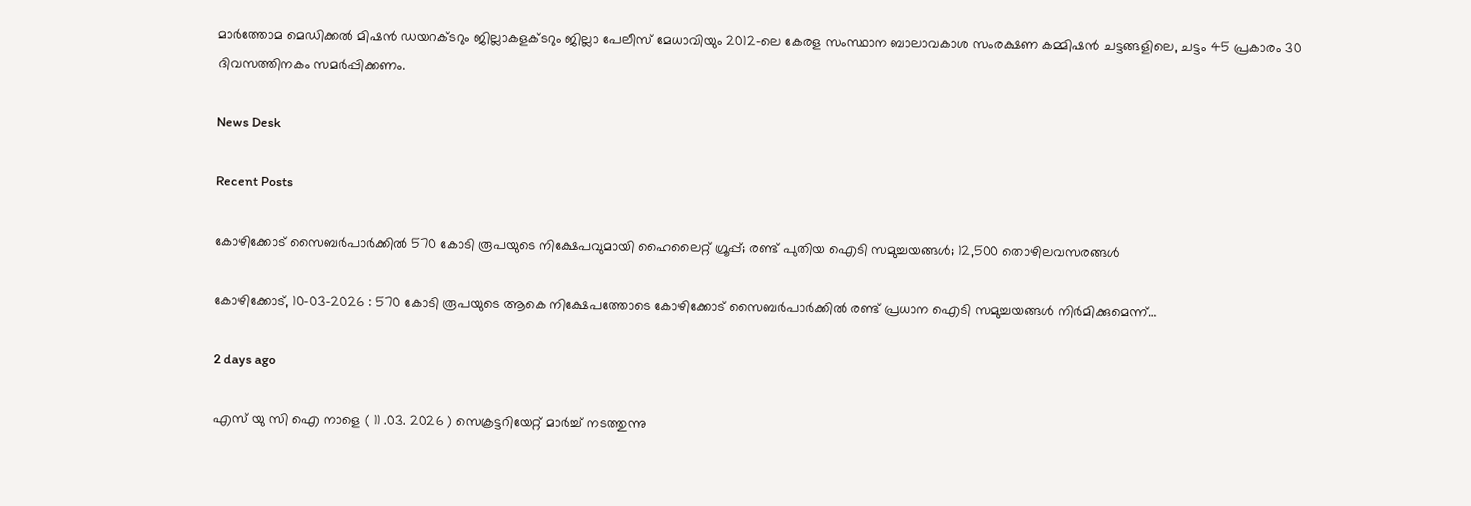മാർത്തോമ മെഡിക്കൽ മിഷൻ ഡയറക്ടറും ജില്ലാകളക്ടറും ജില്ലാ പേലീസ് മേധാവിയും 2012-ലെ കേരള സംസ്ഥാന ബാലാവകാശ സംരക്ഷണ കമ്മിഷൻ ചട്ടങ്ങളിലെ, ചട്ടം 45 പ്രകാരം 30 ദിവസത്തിനകം സമർപ്പിക്കണം.

News Desk

Recent Posts

കോഴിക്കോട് സൈബർപാർക്കിൽ 570 കോടി രൂപയുടെ നിക്ഷേപവുമായി ഹൈലൈറ്റ് ഗ്രൂപ്പ്; രണ്ട് പുതിയ ഐടി സമുച്ചയങ്ങൾ; 12,500 തൊഴിലവസരങ്ങൾ

കോഴിക്കോട്, 10-03-2026 : 570 കോടി രൂപയുടെ ആകെ നിക്ഷേപത്തോടെ കോഴിക്കോട് സൈബർപാർക്കിൽ രണ്ട് പ്രധാന ഐടി സമുച്ചയങ്ങൾ നിർമിക്കുമെന്ന്…

2 days ago

എസ് യു സി ഐ നാളെ ( 11 .03. 2026 ) സെക്രട്ടറിയേറ്റ് മാർച്ച് നടത്തുന്നു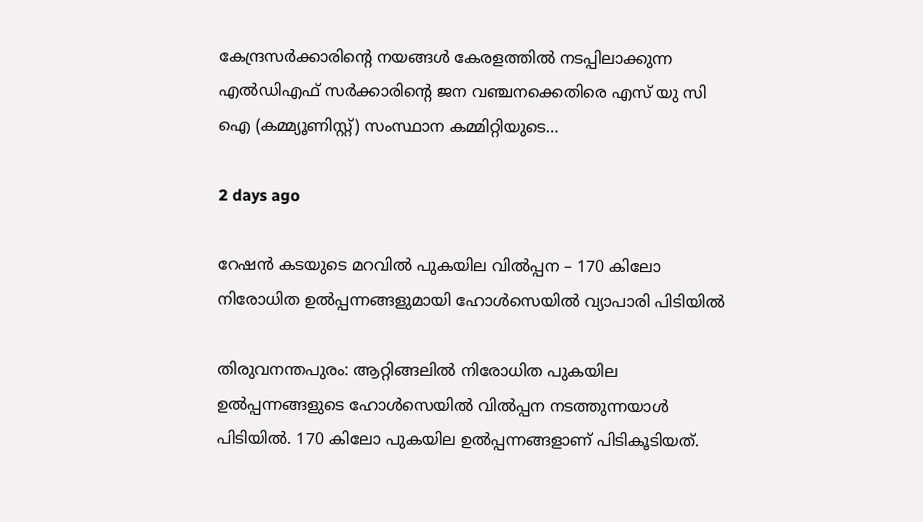കേന്ദ്രസർക്കാരിന്റെ നയങ്ങൾ കേരളത്തിൽ നടപ്പിലാക്കുന്ന എൽഡിഎഫ് സർക്കാരിന്റെ ജന വഞ്ചനക്കെതിരെ എസ് യു സി ഐ (കമ്മ്യൂണിസ്റ്റ്) സംസ്ഥാന കമ്മിറ്റിയുടെ…

2 days ago

റേഷൻ കടയുടെ മറവിൽ പുകയില വിൽപ്പന – 170 കിലോ നിരോധിത ഉൽപ്പന്നങ്ങളുമായി ഹോൾസെയിൽ വ്യാപാരി പിടിയിൽ

തിരുവനന്തപുരം: ആറ്റിങ്ങലിൽ നിരോധിത പുകയില ഉൽപ്പന്നങ്ങളുടെ ഹോൾസെയിൽ വിൽപ്പന നടത്തുന്നയാൾ പിടിയിൽ. 170 കിലോ പുകയില ഉൽപ്പന്നങ്ങളാണ് പിടികൂടിയത്.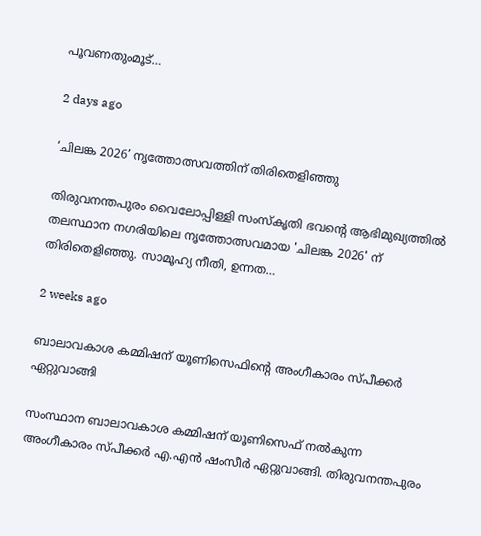പൂവണതുംമൂട്…

2 days ago

‘ചിലങ്ക 2026’ നൃത്തോത്സവത്തിന് തിരിതെളിഞ്ഞു

തിരുവനന്തപുരം വൈലോപ്പിള്ളി സംസ്കൃതി ഭവന്റെ ആഭിമുഖ്യത്തില്‍ തലസ്ഥാന നഗരിയിലെ നൃത്തോത്സവമായ 'ചിലങ്ക 2026' ന് തിരിതെളിഞ്ഞു. സാമൂഹ്യ നീതി, ഉന്നത…

2 weeks ago

ബാലാവകാശ കമ്മിഷന് യൂണിസെഫിന്റെ അംഗീകാരം സ്പീക്കർ ഏറ്റുവാങ്ങി

സംസ്ഥാന ബാലാവകാശ കമ്മിഷന് യൂണിസെഫ് നൽകുന്ന അംഗീകാരം സ്പീക്കർ എ.എൻ ഷംസീർ ഏറ്റുവാങ്ങി. തിരുവനന്തപുരം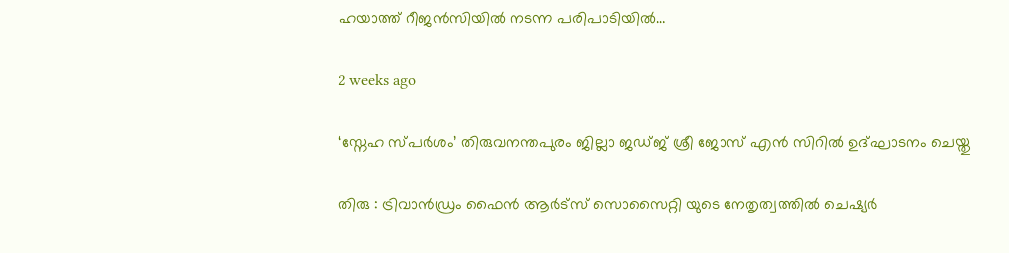ഹയാത്ത് റീജൻസിയിൽ നടന്ന പരിപാടിയിൽ…

2 weeks ago

‘സ്നേഹ സ്പർശം’ തിരുവനന്തപുരം ജില്ലാ ജഡ്ജ് ശ്രീ ജോസ് എൻ സിറിൽ ഉദ്ഘാടനം ചെയ്തു

തിരു : ട്രിവാൻഡ്രം ഫൈൻ ആർട്സ് സൊസൈറ്റി യുടെ നേതൃത്വത്തിൽ ചെഷ്യർ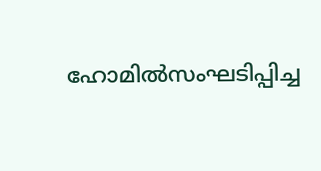ഹോമിൽസംഘടിപ്പിച്ച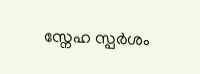സ്നേഹ സ്പർശം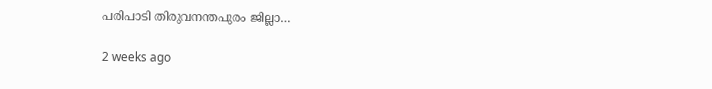പരിപാടി തിരുവനന്തപുരം ജില്ലാ…

2 weeks ago